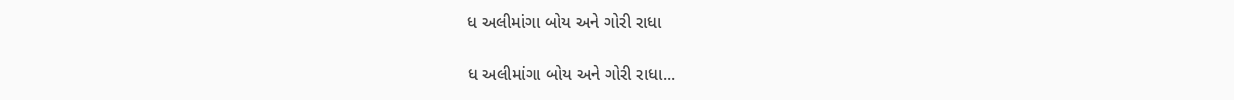ધ અલીમાંગા બોય અને ગોરી રાધા

ધ અલીમાંગા બોય અને ગોરી રાધા...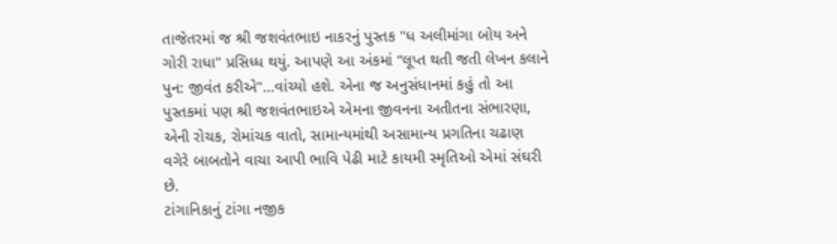તાજેતરમાં જ શ્રી જશવંતભાઇ નાકરનું પુસ્તક "ધ અલીમાંગા બોય અને ગોરી રાધા" પ્રસિધ્ધ થયું. આપણે આ અંકમાં “લૂપ્ત થતી જતી લેખન કલાને પુન: જીવંત કરીએ"...વાંચ્યો હશે. એના જ અનુસંધાનમાં કહું તો આ પુસ્તકમાં પણ શ્રી જશવંતભાઇએ એમના જીવનના અતીતના સંભારણા, એની રોચક, રોમાંચક વાતો, સામાન્યમાંથી અસામાન્ય પ્રગતિના ચઢાણ વગેરે બાબતોને વાચા આપી ભાવિ પેઢી માટે કાયમી સ્મૃતિઓ એમાં સંઘરી છે.
ટાંગાનિકાનું ટાંગા નજીક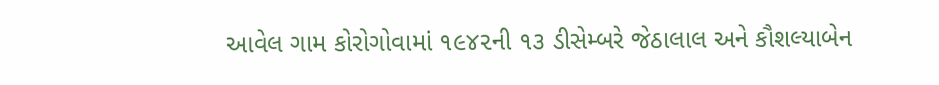આવેલ ગામ કોરોગોવામાં ૧૯૪૨ની ૧૩ ડીસેમ્બરે જેઠાલાલ અને કૌશલ્યાબેન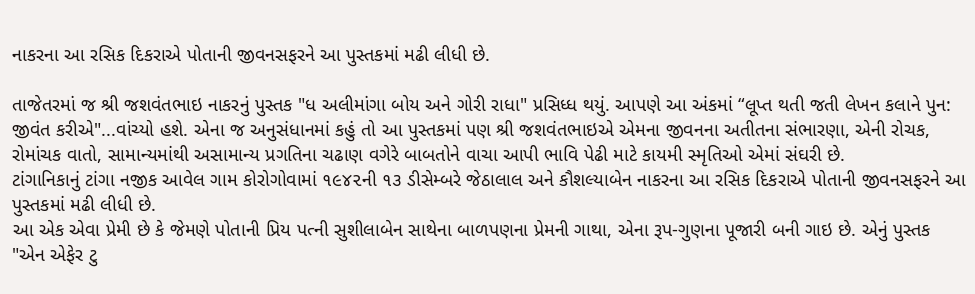નાકરના આ રસિક દિકરાએ પોતાની જીવનસફરને આ પુસ્તકમાં મઢી લીધી છે.

તાજેતરમાં જ શ્રી જશવંતભાઇ નાકરનું પુસ્તક "ધ અલીમાંગા બોય અને ગોરી રાધા" પ્રસિધ્ધ થયું. આપણે આ અંકમાં “લૂપ્ત થતી જતી લેખન કલાને પુન: જીવંત કરીએ"...વાંચ્યો હશે. એના જ અનુસંધાનમાં કહું તો આ પુસ્તકમાં પણ શ્રી જશવંતભાઇએ એમના જીવનના અતીતના સંભારણા, એની રોચક, રોમાંચક વાતો, સામાન્યમાંથી અસામાન્ય પ્રગતિના ચઢાણ વગેરે બાબતોને વાચા આપી ભાવિ પેઢી માટે કાયમી સ્મૃતિઓ એમાં સંઘરી છે.
ટાંગાનિકાનું ટાંગા નજીક આવેલ ગામ કોરોગોવામાં ૧૯૪૨ની ૧૩ ડીસેમ્બરે જેઠાલાલ અને કૌશલ્યાબેન નાકરના આ રસિક દિકરાએ પોતાની જીવનસફરને આ પુસ્તકમાં મઢી લીધી છે.
આ એક એવા પ્રેમી છે કે જેમણે પોતાની પ્રિય પત્ની સુશીલાબેન સાથેના બાળપણના પ્રેમની ગાથા, એના રૂપ-ગુણના પૂજારી બની ગાઇ છે. એનું પુસ્તક "એન એફેર ટુ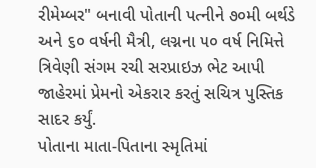રીમેમ્બર" બનાવી પોતાની પત્નીને ૭૦મી બર્થડે અને ૬૦ વર્ષની મૈત્રી, લગ્નના ૫૦ વર્ષ નિમિત્તે ત્રિવેણી સંગમ રચી સરપ્રાઇઝ ભેટ આપી જાહેરમાં પ્રેમનો એકરાર કરતું સચિત્ર પુસ્તિક સાદર કર્યું.
પોતાના માતા-પિતાના સ્મૃતિમાં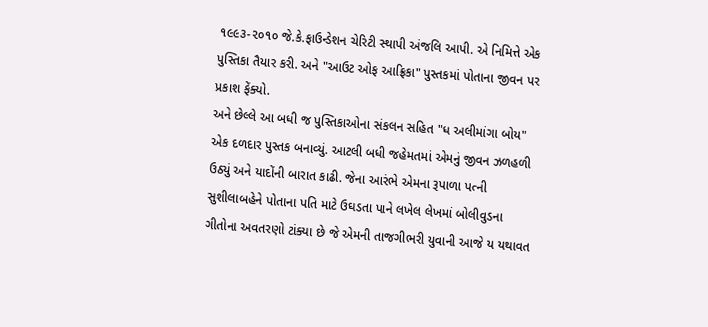૧૯૯૩-૨૦૧૦ જે.કે.ફાઉન્ડેશન ચેરિટી સ્થાપી અંજલિ આપી. એ નિમિત્તે એક પુસ્તિકા તૈયાર કરી. અને "આઉટ ઓફ આફ્રિકા" પુસ્તકમાં પોતાના જીવન પર પ્રકાશ ફેંક્યો.
અને છેલ્લે આ બધી જ પુસ્તિકાઓના સંકલન સહિત "ધ અલીમાંગા બોય" એક દળદાર પુસ્તક બનાવ્યું. આટલી બધી જહેમતમાં એમનું જીવન ઝળહળી ઉઠ્યું અને યાદોંની બારાત કાઢી. જેના આરંભે એમના રૂપાળા પત્ની સુશીલાબહેને પોતાના પતિ માટે ઉઘડતા પાને લખેલ લેખમાં બોલીવુડના ગીતોના અવતરણો ટાંક્યા છે જે એમની તાજગીભરી યુવાની આજે ય યથાવત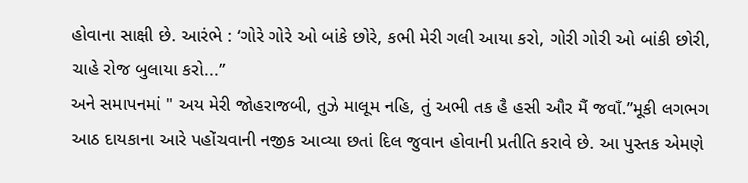હોવાના સાક્ષી છે. આરંભે : ‘ગોરે ગોરે ઓ બાંકે છોરે, કભી મેરી ગલી આયા કરો, ગોરી ગોરી ઓ બાંકી છોરી, ચાહે રોજ બુલાયા કરો...”
અને સમાપનમાં " અય મેરી જોહરાજબી, તુઝે માલૂમ નહિ, તું અભી તક હૈ હસી ઔર મૈં જવાઁ.”મૂકી લગભગ આઠ દાયકાના આરે પહોંચવાની નજીક આવ્યા છતાં દિલ જુવાન હોવાની પ્રતીતિ કરાવે છે. આ પુસ્તક એમણે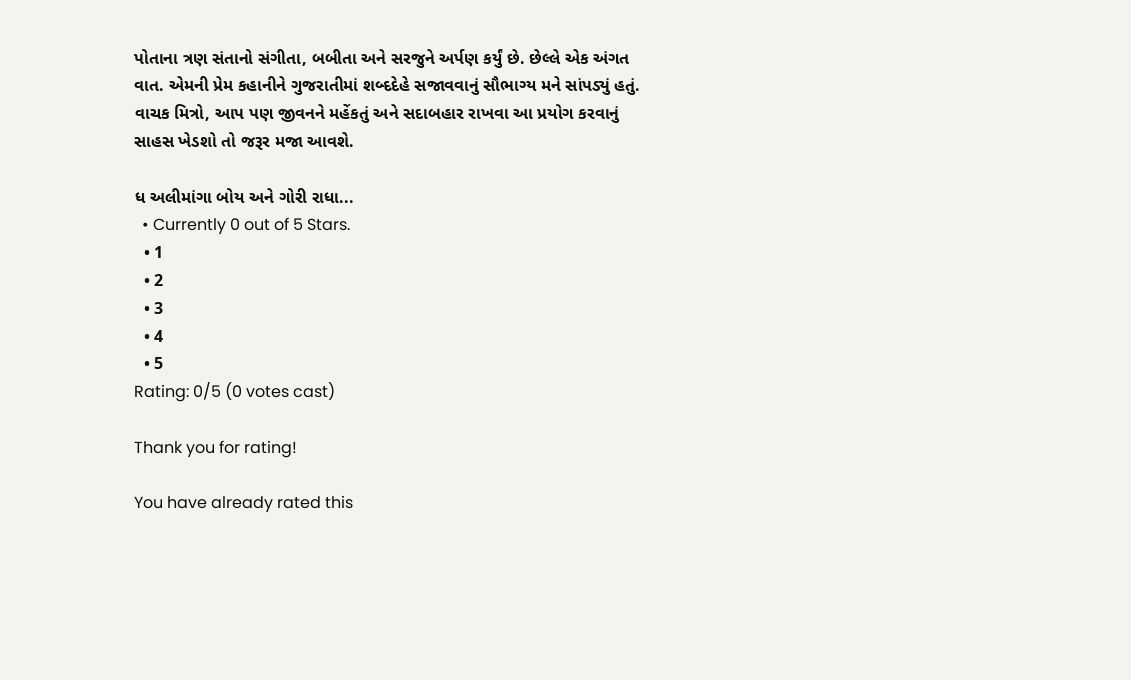પોતાના ત્રણ સંતાનો સંગીતા, બબીતા અને સરજુને અર્પણ કર્યું છે. છેલ્લે એક અંગત વાત. એમની પ્રેમ કહાનીને ગુજરાતીમાં શબ્દદેહે સજાવવાનું સૌભાગ્ય મને સાંપડ્યું હતું.
વાચક મિત્રો, આપ પણ જીવનને મહેંકતું અને સદાબહાર રાખવા આ પ્રયોગ કરવાનું સાહસ ખેડશો તો જરૂર મજા આવશે.

ધ અલીમાંગા બોય અને ગોરી રાધા...
  • Currently 0 out of 5 Stars.
  • 1
  • 2
  • 3
  • 4
  • 5
Rating: 0/5 (0 votes cast)

Thank you for rating!

You have already rated this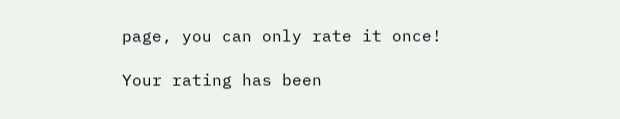page, you can only rate it once!

Your rating has been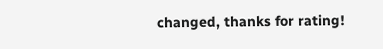changed, thanks for rating!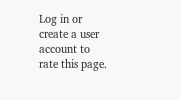Log in or create a user account to rate this page.